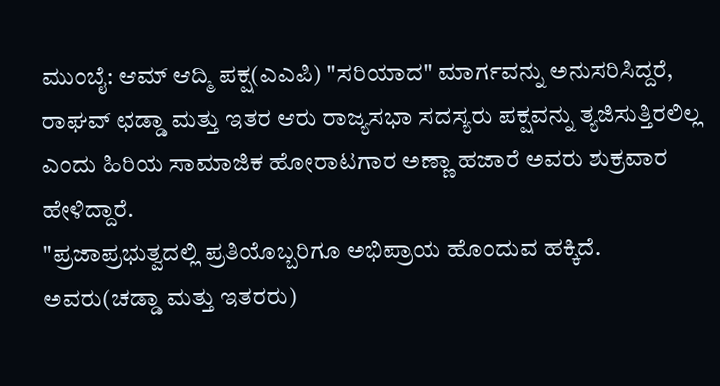ಮುಂಬೈ: ಆಮ್ ಆದ್ಮಿ ಪಕ್ಷ(ಎಎಪಿ) "ಸರಿಯಾದ" ಮಾರ್ಗವನ್ನು ಅನುಸರಿಸಿದ್ದರೆ, ರಾಘವ್ ಛಡ್ಡಾ ಮತ್ತು ಇತರ ಆರು ರಾಜ್ಯಸಭಾ ಸದಸ್ಯರು ಪಕ್ಷವನ್ನು ತ್ಯಜಿಸುತ್ತಿರಲಿಲ್ಲ ಎಂದು ಹಿರಿಯ ಸಾಮಾಜಿಕ ಹೋರಾಟಗಾರ ಅಣ್ಣಾ ಹಜಾರೆ ಅವರು ಶುಕ್ರವಾರ ಹೇಳಿದ್ದಾರೆ.
"ಪ್ರಜಾಪ್ರಭುತ್ವದಲ್ಲಿ ಪ್ರತಿಯೊಬ್ಬರಿಗೂ ಅಭಿಪ್ರಾಯ ಹೊಂದುವ ಹಕ್ಕಿದೆ. ಅವರು(ಚಡ್ಡಾ ಮತ್ತು ಇತರರು)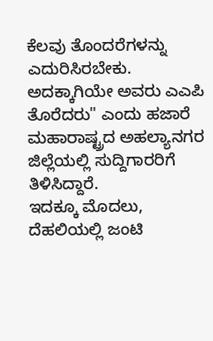ಕೆಲವು ತೊಂದರೆಗಳನ್ನು ಎದುರಿಸಿರಬೇಕು. ಅದಕ್ಕಾಗಿಯೇ ಅವರು ಎಎಪಿ ತೊರೆದರು" ಎಂದು ಹಜಾರೆ ಮಹಾರಾಷ್ಟ್ರದ ಅಹಲ್ಯಾನಗರ ಜಿಲ್ಲೆಯಲ್ಲಿ ಸುದ್ದಿಗಾರರಿಗೆ ತಿಳಿಸಿದ್ದಾರೆ.
ಇದಕ್ಕೂ ಮೊದಲು, ದೆಹಲಿಯಲ್ಲಿ ಜಂಟಿ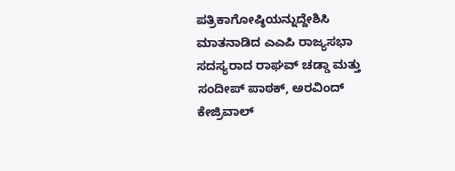ಪತ್ರಿಕಾಗೋಷ್ಠಿಯನ್ನುದ್ದೇಶಿಸಿ ಮಾತನಾಡಿದ ಎಎಪಿ ರಾಜ್ಯಸಭಾ ಸದಸ್ಯರಾದ ರಾಘವ್ ಚಡ್ಡಾ ಮತ್ತು ಸಂದೀಪ್ ಪಾಠಕ್, ಅರವಿಂದ್ ಕೇಜ್ರಿವಾಲ್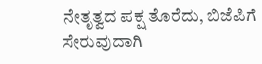ನೇತೃತ್ವದ ಪಕ್ಷ ತೊರೆದು, ಬಿಜೆಪಿಗೆ ಸೇರುವುದಾಗಿ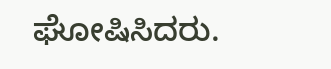ಘೋಷಿಸಿದರು.